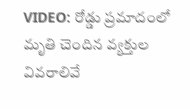VIDEO: రోడ్డు ప్రమాదంలో మృతి చెందిన వ్యక్తుల వివరాలివే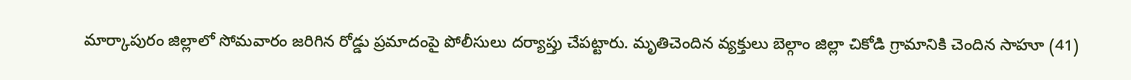మార్కాపురం జిల్లాలో సోమవారం జరిగిన రోడ్డు ప్రమాదంపై పోలీసులు దర్యాప్తు చేపట్టారు. మృతిచెందిన వ్యక్తులు బెల్గాం జిల్లా చికోడి గ్రామానికి చెందిన సాహూ (41)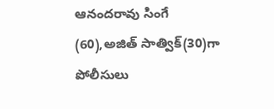ఆనందరావు సింగే (60),అజిత్ సాత్విక్(30)గా పోలీసులు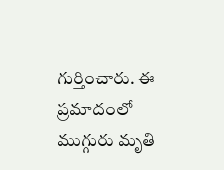గుర్తించారు. ఈ ప్రమాదంలో ముగ్గురు మృతి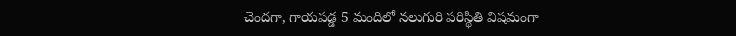చెందగా, గాయపడ్డ 5 మందిలో నలుగురి పరిస్థితి విషమంగా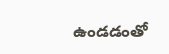ఉండడంతో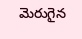మెరుగైన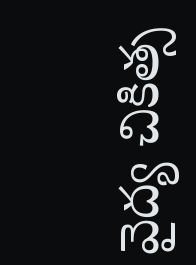వైద్య చికిత్స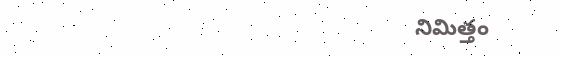నిమిత్తం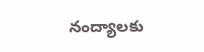నంద్యాలకు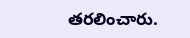తరలించారు.